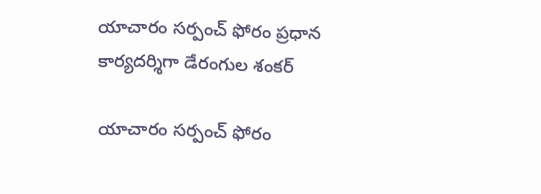యాచారం సర్పంచ్ ఫోరం ప్రధాన కార్యదర్శిగా డేరంగుల శంకర్

యాచారం సర్పంచ్ ఫోరం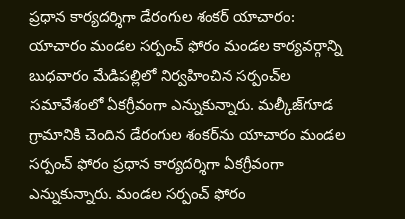ప్రధాన కార్యదర్శిగా డేరంగుల శంకర్ యాచారం: యాచారం మండల సర్పంచ్ ఫోరం మండల కార్యవర్గాన్ని బుధవారం మేడిపల్లిలో నిర్వహించిన సర్పంచ్‌ల సమావేశంలో ఏకగ్రీవంగా ఎన్నుకున్నారు. మల్కీజ్‌గూడ గ్రామానికి చెందిన డేరంగుల శంకర్‌ను యాచారం మండల సర్పంచ్ ఫోరం ప్రధాన కార్యదర్శిగా ఏకగ్రీవంగా ఎన్నుకున్నారు. మండల సర్పంచ్ ఫోరం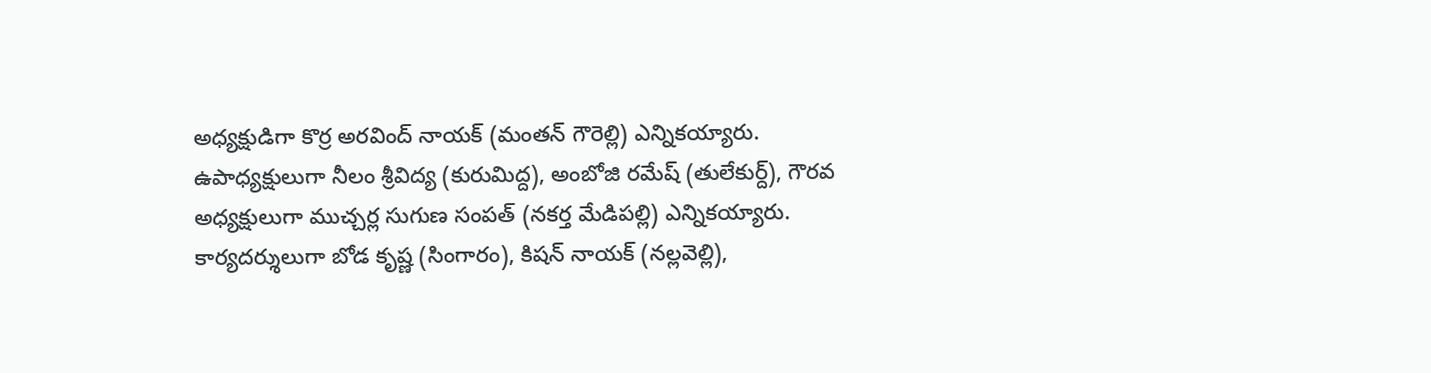అధ్యక్షుడిగా కొర్ర అరవింద్ నాయక్ (మంతన్ గౌరెల్లి) ఎన్నికయ్యారు. ఉపాధ్యక్షులుగా నీలం శ్రీవిద్య (కురుమిద్ద), అంబోజి రమేష్ (తులేకుర్ద్), గౌరవ అధ్యక్షులుగా ముచ్చర్ల సుగుణ సంపత్ (నకర్త మేడిపల్లి) ఎన్నికయ్యారు. కార్యదర్శులుగా బోడ కృష్ణ (సింగారం), కిషన్ నాయక్ (నల్లవెల్లి),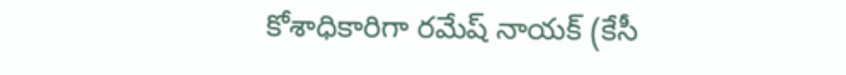కోశాధికారిగా రమేష్ నాయక్ (కేసీ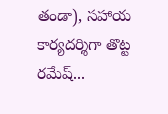తండా), సహాయ కార్యదర్శిగా తొట్ట రమేష్...